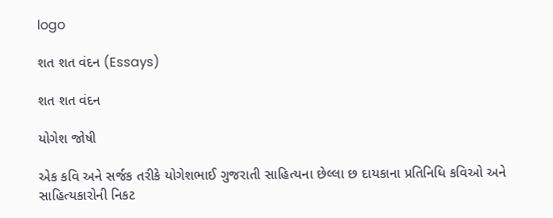logo

શત શત વંદન (Essays)

શત શત વંદન

યોગેશ જોષી

એક કવિ અને સર્જક તરીકે યોગેશભાઈ ગુજરાતી સાહિત્યના છેલ્લા છ દાયકાના પ્રતિનિધિ કવિઓ અને સાહિત્યકારોની નિકટ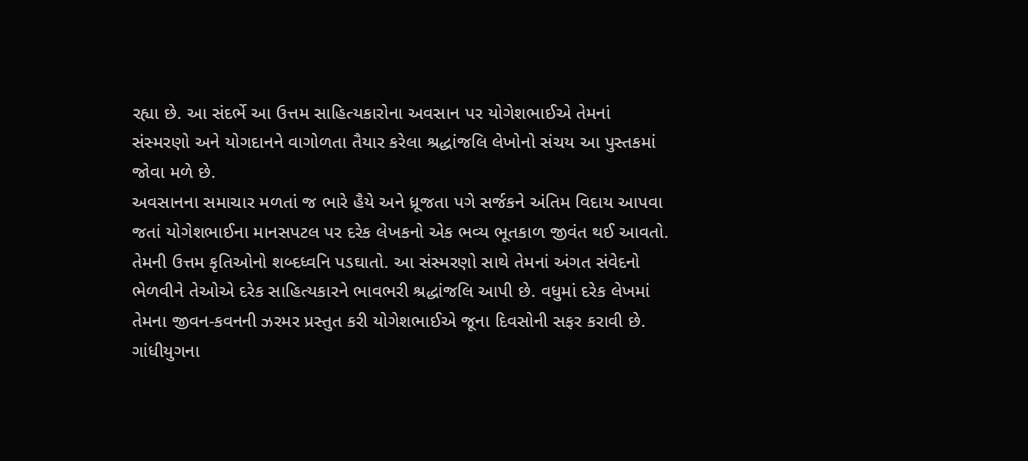રહ્યા છે. આ સંદર્ભે આ ઉત્તમ સાહિત્યકારોના અવસાન પર યોગેશભાઈએ તેમનાં સંસ્મરણો અને યોગદાનને વાગોળતા તૈયાર કરેલા શ્રદ્ધાંજલિ લેખોનો સંચય આ પુસ્તકમાં જોવા મળે છે.
અવસાનના સમાચાર મળતાં જ ભારે હૈયે અને ધ્રૂજતા પગે સર્જકને અંતિમ વિદાય આપવા જતાં યોગેશભાઈના માનસપટલ પર દરેક લેખકનો એક ભવ્ય ભૂતકાળ જીવંત થઈ આવતો. તેમની ઉત્તમ કૃતિઓનો શબ્દધ્વનિ પડઘાતો. આ સંસ્મરણો સાથે તેમનાં અંગત સંવેદનો ભેળવીને તેઓએ દરેક સાહિત્યકારને ભાવભરી શ્રદ્ધાંજલિ આપી છે. વધુમાં દરેક લેખમાં તેમના જીવન-કવનની ઝરમર પ્રસ્તુત કરી યોગેશભાઈએ જૂના દિવસોની સફર કરાવી છે. ગાંધીયુગના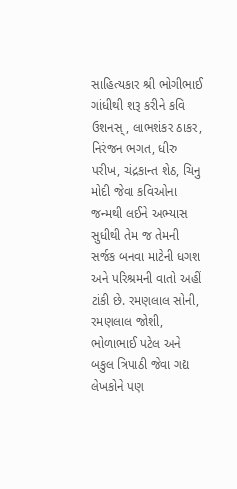સાહિત્યકાર શ્રી ભોગીભાઈ ગાંધીથી શરૂ કરીને કવિ ઉશનસ્, લાભશંકર ઠાકર, નિરંજન ભગત, ધીરુ પરીખ, ચંદ્રકાન્ત શેઠ, ચિનુ મોદી જેવા કવિઓના જન્મથી લઈને અભ્યાસ સુધીથી તેમ જ તેમની સર્જક બનવા માટેની ધગશ અને પરિશ્રમની વાતો અહીં ટાંકી છે. રમણલાલ સોની, રમણલાલ જોશી, ભોળાભાઈ પટેલ અને બકુલ ત્રિપાઠી જેવા ગદ્ય લેખકોને પણ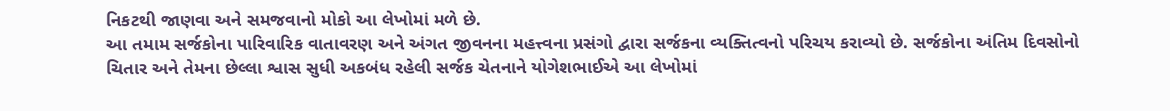નિકટથી જાણવા અને સમજવાનો મોકો આ લેખોમાં મળે છે.
આ તમામ સર્જકોના પારિવારિક વાતાવરણ અને અંગત જીવનના મહત્ત્વના પ્રસંગો દ્વારા સર્જકના વ્યક્તિત્વનો પરિચય કરાવ્યો છે. સર્જકોના અંતિમ દિવસોનો ચિતાર અને તેમના છેલ્લા શ્વાસ સુધી અકબંધ રહેલી સર્જક ચેતનાને યોગેશભાઈએ આ લેખોમાં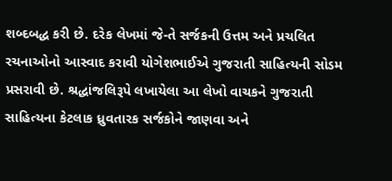શબ્દબદ્ધ કરી છે. દરેક લેખમાં જે-તે સર્જકની ઉત્તમ અને પ્રચલિત રચનાઓનો આસ્વાદ કરાવી યોગેશભાઈએ ગુજરાતી સાહિત્યની સોડમ પ્રસરાવી છે. શ્રદ્ધાંજલિરૂપે લખાયેલા આ લેખો વાચકને ગુજરાતી સાહિત્યના કેટલાક ધ્રુવતારક સર્જકોને જાણવા અને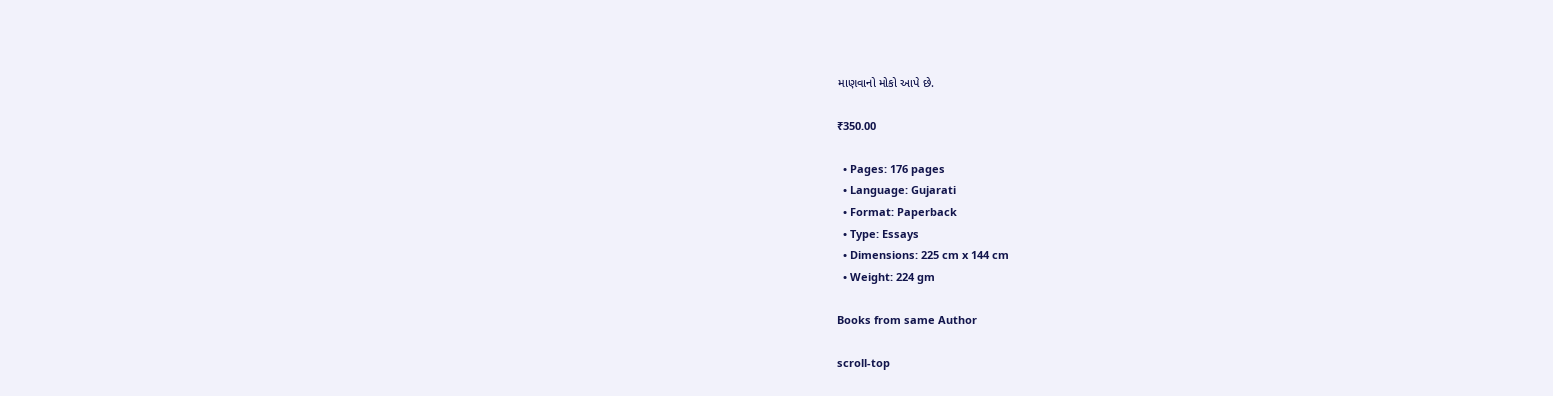માણવાનો મોકો આપે છે.

₹350.00

  • Pages: 176 pages
  • Language: Gujarati
  • Format: Paperback
  • Type: Essays
  • Dimensions: 225 cm x 144 cm
  • Weight: 224 gm

Books from same Author

scroll-top